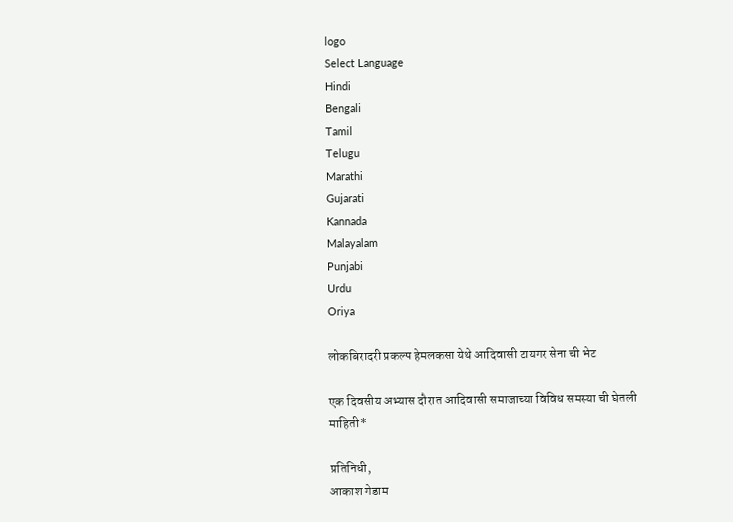logo
Select Language
Hindi
Bengali
Tamil
Telugu
Marathi
Gujarati
Kannada
Malayalam
Punjabi
Urdu
Oriya

लोकबिरादरी प्रकल्प हेमलकसा येथे आदिवासी टायगर सेना ची भेट

एक दिवसीय अभ्यास दौरात आदिवासी समाजाच्या विविध समस्या ची घेतली माहिती*

प्रतिनिधी,
आकाश गेडाम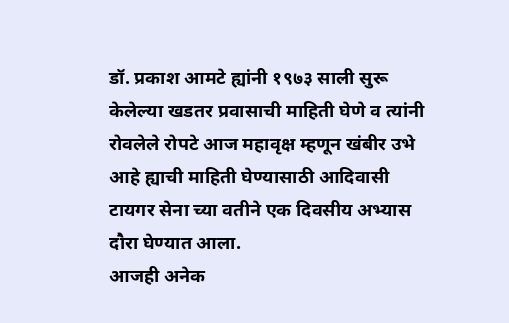डॉ. प्रकाश आमटे ह्यांनी १९७३ साली सुरू केलेल्या खडतर प्रवासाची माहिती घेणे व त्यांनी रोवलेले रोपटे आज महावृक्ष म्हणून खंबीर उभे आहे ह्याची माहिती घेण्यासाठी आदिवासी टायगर सेना च्या वतीने एक दिवसीय अभ्यास दौरा घेण्यात आला.
आजही अनेक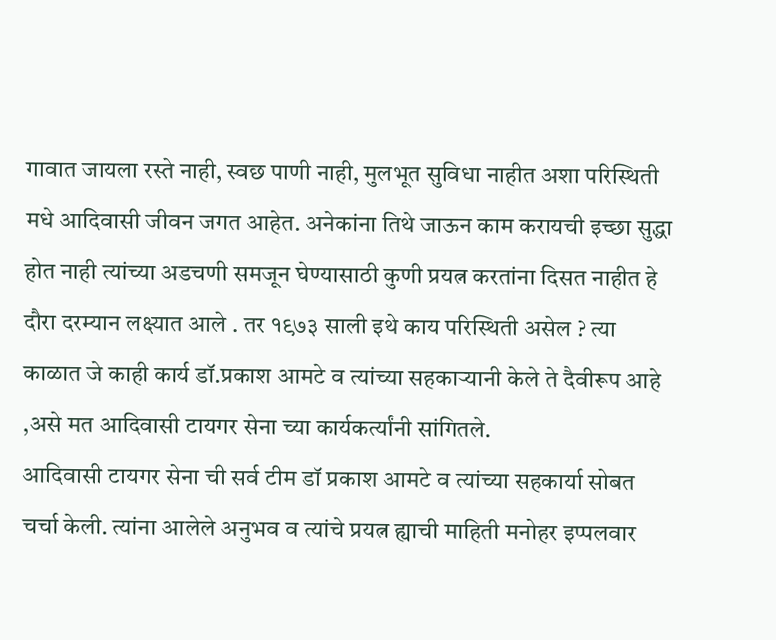गावात जायला रस्ते नाही, स्वछ पाणी नाही, मुलभूत सुविधा नाहीत अशा परिस्थिती मधे आदिवासी जीवन जगत आहेत. अनेकांना तिथे जाऊन काम करायची इच्छा सुद्धा होत नाही त्यांच्या अडचणी समजून घेण्यासाठी कुणी प्रयत्न करतांना दिसत नाहीत हे दौरा दरम्यान लक्ष्यात आले . तर १९७३ साली इथे काय परिस्थिती असेल ? त्या काळात जे काही कार्य डॉ.प्रकाश आमटे व त्यांच्या सहकाऱ्यानी केले ते दैवीरूप आहे ,असे मत आदिवासी टायगर सेना च्या कार्यकर्त्यांनी सांगितले.
आदिवासी टायगर सेना ची सर्व टीम डॉ प्रकाश आमटे व त्यांच्या सहकार्या सोबत चर्चा केली. त्यांना आलेले अनुभव व त्यांचे प्रयत्न ह्याची माहिती मनोहर इप्पलवार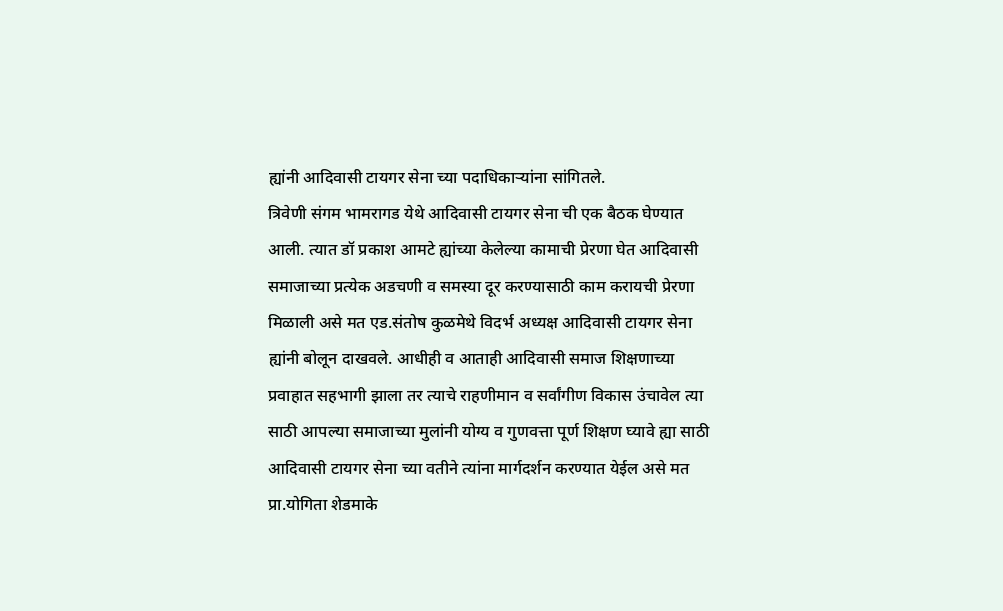ह्यांनी आदिवासी टायगर सेना च्या पदाधिकाऱ्यांना सांगितले.
त्रिवेणी संगम भामरागड येथे आदिवासी टायगर सेना ची एक बैठक घेण्यात आली. त्यात डॉ प्रकाश आमटे ह्यांच्या केलेल्या कामाची प्रेरणा घेत आदिवासी समाजाच्या प्रत्येक अडचणी व समस्या दूर करण्यासाठी काम करायची प्रेरणा मिळाली असे मत एड.संतोष कुळमेथे विदर्भ अध्यक्ष आदिवासी टायगर सेना ह्यांनी बोलून दाखवले. आधीही व आताही आदिवासी समाज शिक्षणाच्या प्रवाहात सहभागी झाला तर त्याचे राहणीमान व सर्वांगीण विकास उंचावेल त्या साठी आपल्या समाजाच्या मुलांनी योग्य व गुणवत्ता पूर्ण शिक्षण घ्यावे ह्या साठी आदिवासी टायगर सेना च्या वतीने त्यांना मार्गदर्शन करण्यात येईल असे मत प्रा.योगिता शेडमाके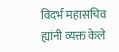विदर्भ महासचिव ह्यांनी व्यक्त केले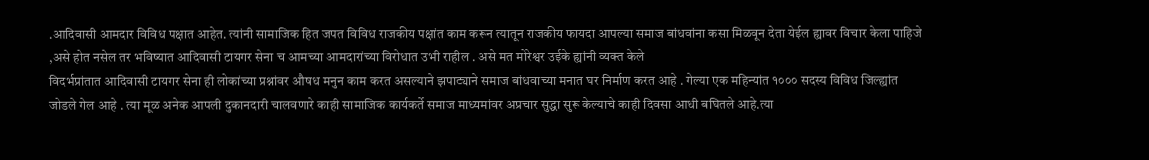.आदिवासी आमदार विविध पक्षात आहेत. त्यांनी सामाजिक हित जपत विविध राजकीय पक्षांत काम करून त्यातून राजकीय फायदा आपल्या समाज बांधवांना कसा मिळवून देता येईल ह्यावर विचार केला पाहिजे ,असे होत नसेल तर भविष्यात आदिवासी टायगर सेना च आमच्या आमदारांच्या विरोधात उभी राहील . असे मत मोरेश्वर उईके ह्यांनी व्यक्त केले
विदर्भप्रांतात आदिवासी टायगर सेना ही लोकांच्या प्रश्नांवर औषध मनुन काम करत असल्याने झपाट्याने समाज बांधवाच्या मनात घर निर्माण करत आहे . गेल्या एक महिन्यांत १००० सदस्य विविध जिल्ह्यांत जोडले गेल आहे . त्या मूळ अनेक आपली दुकानदारी चालवणारे काही सामाजिक कार्यकर्ते समाज माध्यमांवर अप्रचार सुद्धा सुरू केल्याचे काही दिवसा आधी बघितले आहे.त्या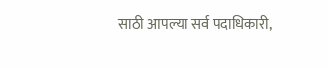साठी आपल्या सर्व पदाधिकारी,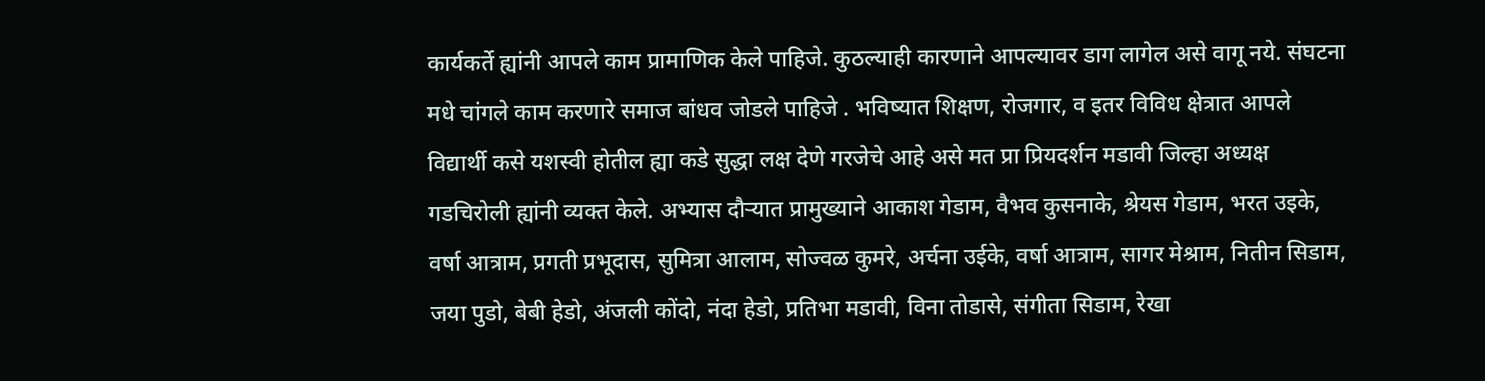कार्यकर्ते ह्यांनी आपले काम प्रामाणिक केले पाहिजे. कुठल्याही कारणाने आपल्यावर डाग लागेल असे वागू नये. संघटना मधे चांगले काम करणारे समाज बांधव जोडले पाहिजे . भविष्यात शिक्षण, रोजगार, व इतर विविध क्षेत्रात आपले विद्यार्थी कसे यशस्वी होतील ह्या कडे सुद्धा लक्ष देणे गरजेचे आहे असे मत प्रा प्रियदर्शन मडावी जिल्हा अध्यक्ष गडचिरोली ह्यांनी व्यक्त केले. अभ्यास दौऱ्यात प्रामुख्याने आकाश गेडाम, वैभव कुसनाके, श्रेयस गेडाम, भरत उइके, वर्षा आत्राम, प्रगती प्रभूदास, सुमित्रा आलाम, सोज्वळ कुमरे, अर्चना उईके, वर्षा आत्राम, सागर मेश्राम, नितीन सिडाम, जया पुडो, बेबी हेडो, अंजली कोंदो, नंदा हेडो, प्रतिभा मडावी, विना तोडासे, संगीता सिडाम, रेखा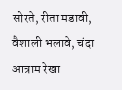सोरते, रीता मडावी, वैशाली भलावे, चंदा आत्राम रेखा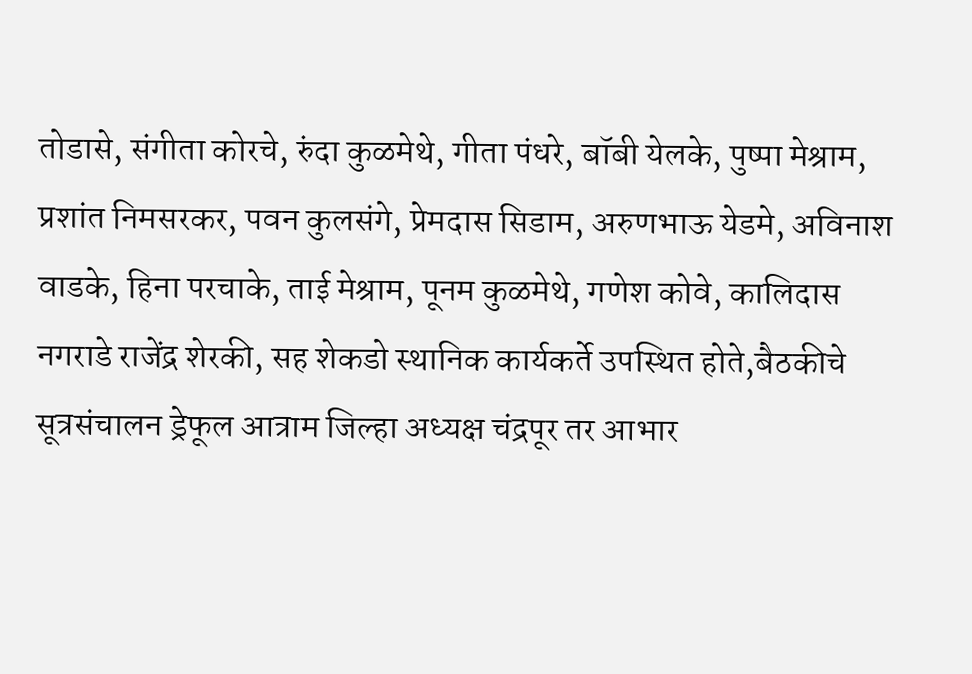तोडासे, संगीता कोरचे, रुंदा कुळमेथे, गीता पंधरे, बॉबी येलके, पुष्पा मेश्राम, प्रशांत निमसरकर, पवन कुलसंगे, प्रेमदास सिडाम, अरुणभाऊ येडमे, अविनाश वाडके, हिना परचाके, ताई मेश्राम, पूनम कुळमेथे, गणेश कोवे, कालिदास नगराडे राजेंद्र शेरकी, सह शेकडो स्थानिक कार्यकर्ते उपस्थित होते,बैठकीचे सूत्रसंचालन ड्रेफूल आत्राम जिल्हा अध्यक्ष चंद्रपूर तर आभार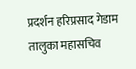प्रदर्शन हरिप्रसाद गेडाम तालुका महासचिव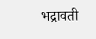भद्रावती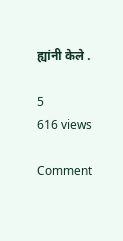ह्यांनी केले .

5
616 views

Comment